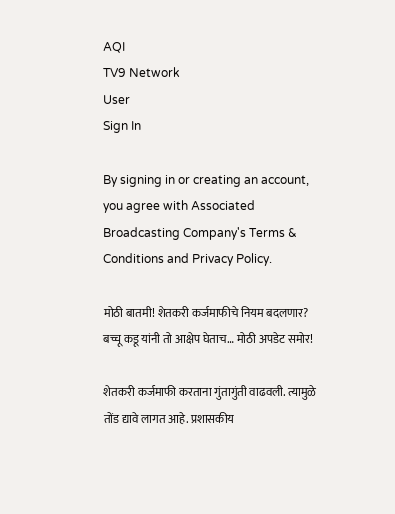AQI
TV9 Network
User
Sign In

By signing in or creating an account, you agree with Associated Broadcasting Company's Terms & Conditions and Privacy Policy.

मोठी बातमी! शेतकरी कर्जमाफीचे नियम बदलणार? बच्चू कडू यांनी तो आक्षेप घेताच… मोठी अपडेट समोर!

शेतकरी कर्जमाफी करताना गुंतागुंती वाढवली. त्यामुळे तोंड द्यावे लागत आहे. प्रशासकीय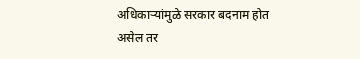अधिकाऱ्यांमुळे सरकार बदनाम होत असेल तर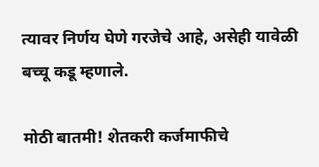त्यावर निर्णय घेणे गरजेचे आहे, असेही यावेळी बच्चू कडू म्हणाले.

मोठी बातमी! शेतकरी कर्जमाफीचे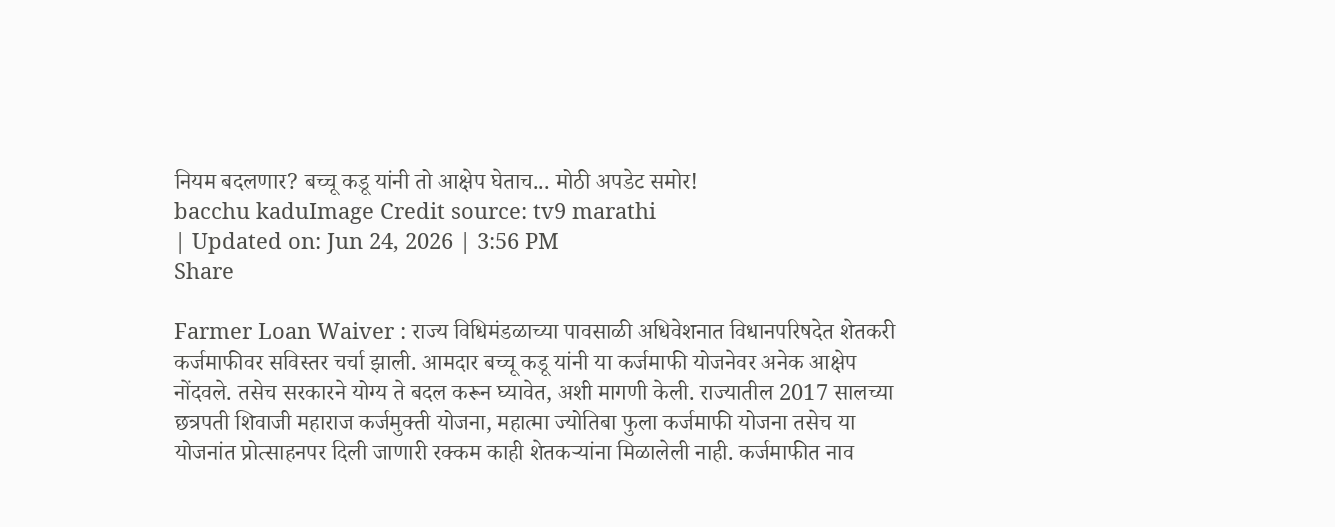नियम बदलणार? बच्चू कडू यांनी तो आक्षेप घेताच... मोठी अपडेट समोर!
bacchu kaduImage Credit source: tv9 marathi
| Updated on: Jun 24, 2026 | 3:56 PM
Share

Farmer Loan Waiver : राज्य विधिमंडळाच्या पावसाळी अधिवेशनात विधानपरिषदेत शेतकरी कर्जमाफीवर सविस्तर चर्चा झाली. आमदार बच्चू कडू यांनी या कर्जमाफी योजनेवर अनेक आक्षेप नोंदवले. तसेच सरकारने योग्य ते बदल करून घ्यावेत, अशी मागणी केली. राज्यातील 2017 सालच्या छत्रपती शिवाजी महाराज कर्जमुक्ती योजना, महात्मा ज्योतिबा फुला कर्जमाफी योजना तसेच या योजनांत प्रोत्साहनपर दिली जाणारी रक्कम काही शेतकऱ्यांना मिळालेली नाही. कर्जमाफीत नाव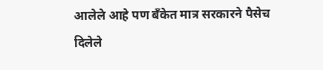आलेले आहे पण बँकेत मात्र सरकारने पैसेच दिलेले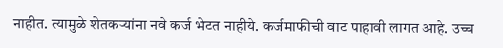नाहीत. त्यामुळे शेतकऱ्यांना नवे कर्ज भेटत नाहीये. कर्जमाफीची वाट पाहावी लागत आहे. उच्च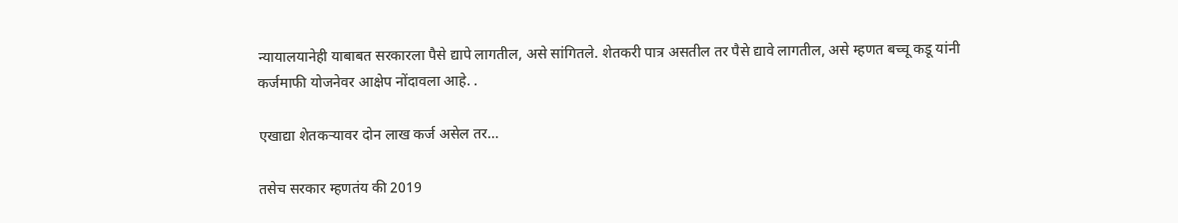न्यायालयानेही याबाबत सरकारला पैसे द्यापे लागतील, असे सांगितले. शेतकरी पात्र असतील तर पैसे द्यावे लागतील, असे म्हणत बच्चू कडू यांनी कर्जमाफी योजनेवर आक्षेप नोंदावला आहे. .

एखाद्या शेतकऱ्यावर दोन लाख कर्ज असेल तर…

तसेच सरकार म्हणतंय की 2019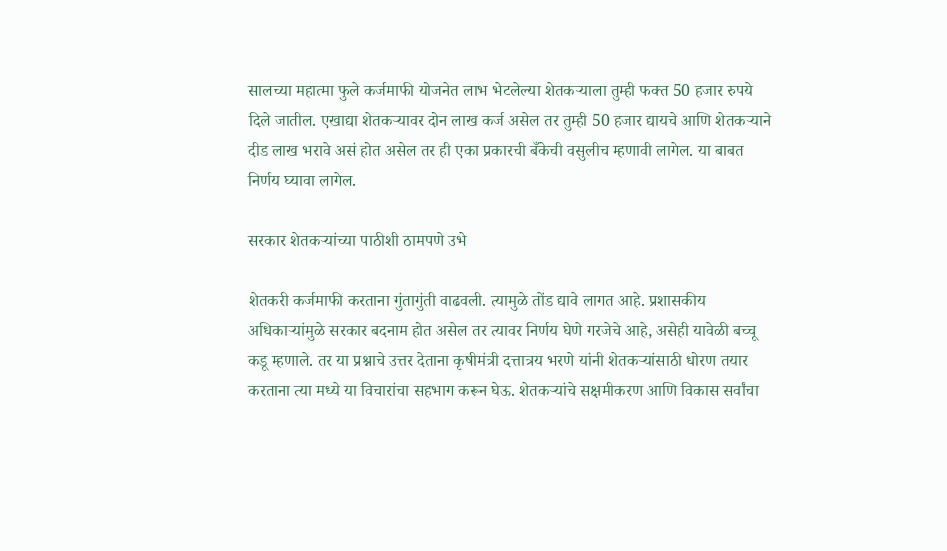सालच्या महात्मा फुले कर्जमाफी योजनेत लाभ भेटलेल्या शेतकऱ्याला तुम्ही फक्त 50 हजार रुपये दिले जातील. एखाद्या शेतकऱ्यावर दोन लाख कर्ज असेल तर तुम्ही 50 हजार द्यायचे आणि शेतकऱ्याने दीड लाख भरावे असं होत असेल तर ही एका प्रकारची बँकेची वसुलीच म्हणावी लागेल. या बाबत निर्णय घ्यावा लागेल.

सरकार शेतकऱ्यांच्या पाठीशी ठामपणे उभे

शेतकरी कर्जमाफी करताना गुंतागुंती वाढवली. त्यामुळे तोंड द्यावे लागत आहे. प्रशासकीय अधिकाऱ्यांमुळे सरकार बदनाम होत असेल तर त्यावर निर्णय घेणे गरजेचे आहे, असेही यावेळी बच्चू कडू म्हणाले. तर या प्रश्नाचे उत्तर देताना कृषीमंत्री दत्तात्रय भरणे यांनी शेतकऱ्यांसाठी धोरण तयार करताना त्या मध्ये या विचारांचा सहभाग करून घेऊ. शेतकऱ्यांचे सक्षमीकरण आणि विकास सर्वांचा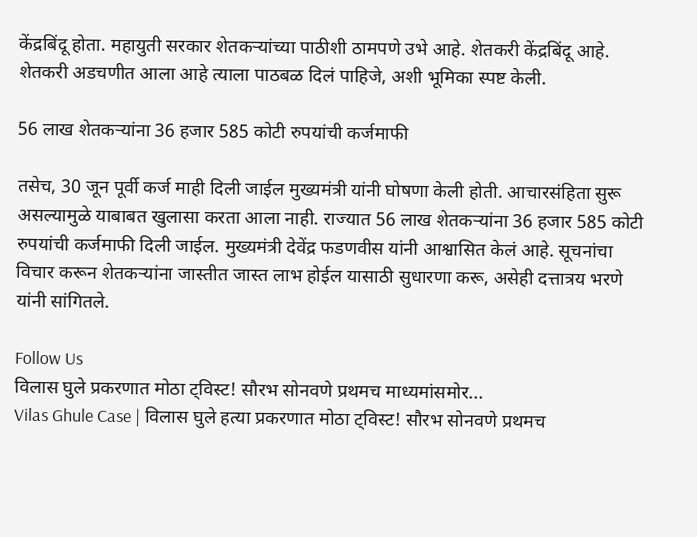केंद्रबिंदू होता. महायुती सरकार शेतकऱ्यांच्या पाठीशी ठामपणे उभे आहे. शेतकरी केंद्रबिंदू आहे. शेतकरी अडचणीत आला आहे त्याला पाठबळ दिलं पाहिजे, अशी भूमिका स्पष्ट केली.

56 लाख शेतकऱ्यांना 36 हजार 585 कोटी रुपयांची कर्जमाफी

तसेच, 30 जून पूर्वी कर्ज माही दिली जाईल मुख्यमंत्री यांनी घोषणा केली होती. आचारसंहिता सुरू असल्यामुळे याबाबत खुलासा करता आला नाही. राज्यात 56 लाख शेतकऱ्यांना 36 हजार 585 कोटी रुपयांची कर्जमाफी दिली जाईल. मुख्यमंत्री देवेंद्र फडणवीस यांनी आश्वासित केलं आहे. सूचनांचा विचार करून शेतकऱ्यांना जास्तीत जास्त लाभ होईल यासाठी सुधारणा करू, असेही दत्तात्रय भरणे यांनी सांगितले.

Follow Us
विलास घुले प्रकरणात मोठा ट्विस्ट! सौरभ सोनवणे प्रथमच माध्यमांसमोर...
Vilas Ghule Case | विलास घुले हत्या प्रकरणात मोठा ट्विस्ट! सौरभ सोनवणे प्रथमच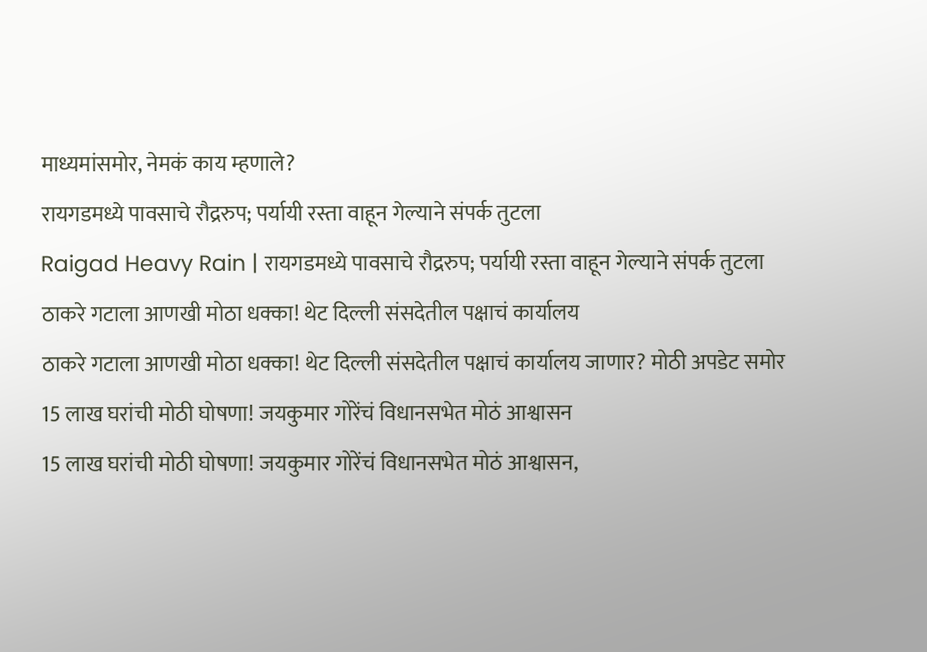माध्यमांसमोर, नेमकं काय म्हणाले?
रायगडमध्ये पावसाचे रौद्ररुप; पर्यायी रस्ता वाहून गेल्याने संपर्क तुटला
Raigad Heavy Rain | रायगडमध्ये पावसाचे रौद्ररुप; पर्यायी रस्ता वाहून गेल्याने संपर्क तुटला
ठाकरे गटाला आणखी मोठा धक्का! थेट दिल्ली संसदेतील पक्षाचं कार्यालय
ठाकरे गटाला आणखी मोठा धक्का! थेट दिल्ली संसदेतील पक्षाचं कार्यालय जाणार? मोठी अपडेट समोर
15 लाख घरांची मोठी घोषणा! जयकुमार गोरेंचं विधानसभेत मोठं आश्वासन
15 लाख घरांची मोठी घोषणा! जयकुमार गोरेंचं विधानसभेत मोठं आश्वासन,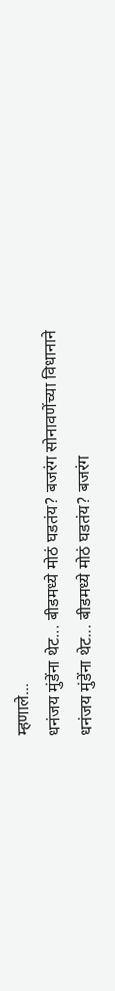म्हणाले...
धनंजय मुंडेंना थेट... बीडमध्ये मोठं घडतंय? बजरंग सोनावणेंच्या विधानाने
धनंजय मुंडेंना थेट... बीडमध्ये मोठं घडतंय? बजरंग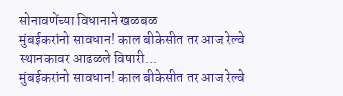सोनावणेंच्या विधानाने खळबळ
मुंबईकरांनो सावधान! काल बीकेसीत तर आज रेल्वे स्थानकावर आढळले विषारी...
मुंबईकरांनो सावधान! काल बीकेसीत तर आज रेल्वे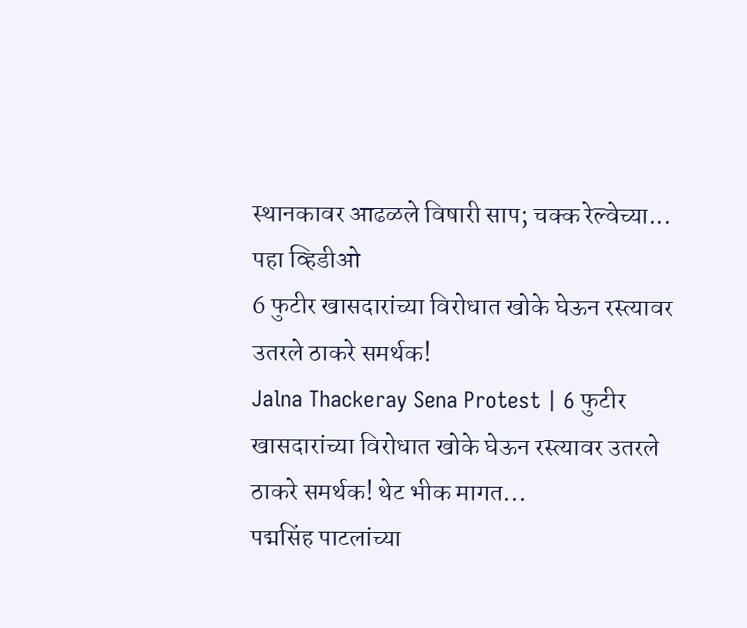स्थानकावर आढळले विषारी साप; चक्क रेल्वेच्या... पहा व्हिडीओ
6 फुटीर खासदारांच्या विरोधात खोके घेऊन रस्त्यावर उतरले ठाकरे समर्थक!
Jalna Thackeray Sena Protest | 6 फुटीर खासदारांच्या विरोधात खोके घेऊन रस्त्यावर उतरले ठाकरे समर्थक! थेट भीक मागत...
पद्मसिंह पाटलांच्या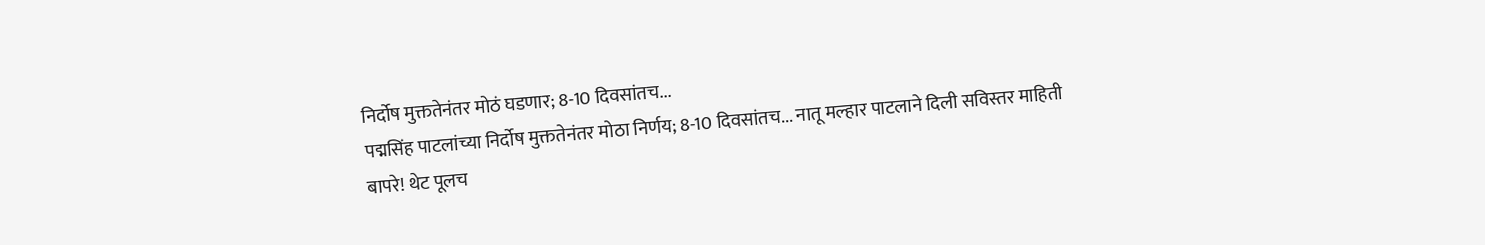निर्दोष मुक्ततेनंतर मोठं घडणार; 8-10 दिवसांतच...
पद्मसिंह पाटलांच्या निर्दोष मुक्ततेनंतर मोठा निर्णय; 8-10 दिवसांतच... नातू मल्हार पाटलाने दिली सविस्तर माहिती
बापरे! थेट पूलच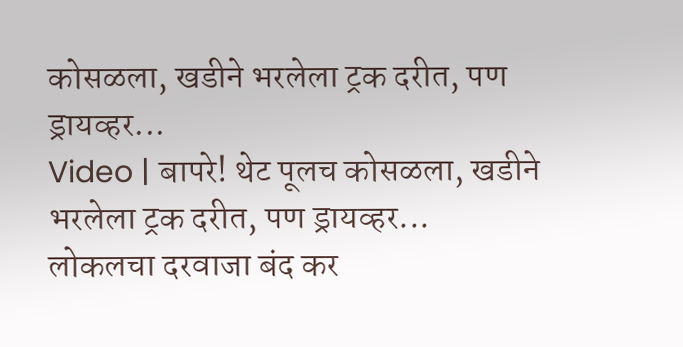कोसळला, खडीने भरलेला ट्रक दरीत, पण ड्रायव्हर...
Video | बापरे! थेट पूलच कोसळला, खडीने भरलेला ट्रक दरीत, पण ड्रायव्हर...
लोकलचा दरवाजा बंद कर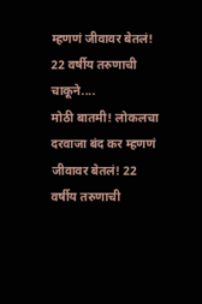म्हणणं जीवावर बेतलं! 22 वर्षीय तरुणाची चाकूने....
मोठी बातमी! लोकलचा दरवाजा बंद कर म्हणणं जीवावर बेतलं! 22 वर्षीय तरुणाची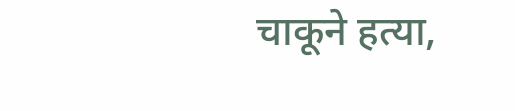चाकूने हत्या,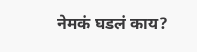नेमकं घडलं काय?